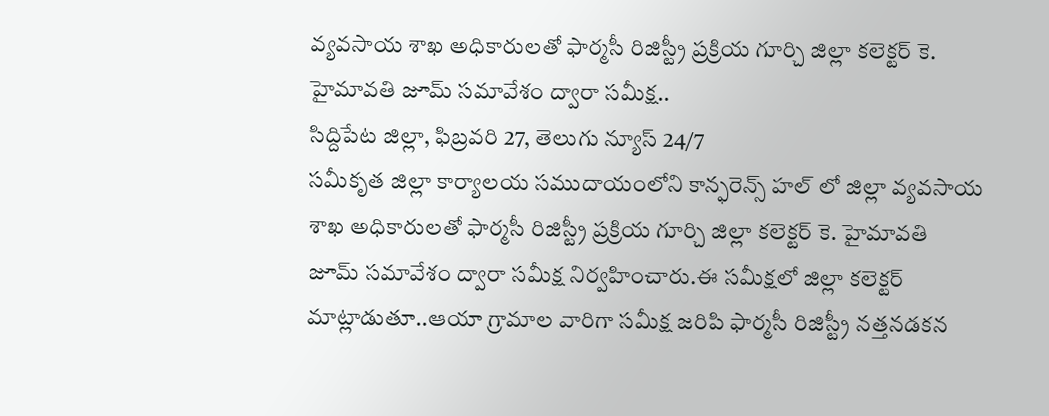వ్యవసాయ శాఖ అధికారులతో ఫార్మసీ రిజిస్ట్రీ ప్రక్రియ గూర్చి జిల్లా కలెక్టర్ కె. హైమావతి జూమ్ సమావేశం ద్వారా సమీక్ష..
సిద్దిపేట జిల్లా, ఫిబ్రవరి 27, తెలుగు న్యూస్ 24/7
సమీకృత జిల్లా కార్యాలయ సముదాయంలోని కాన్ఫరెన్స్ హల్ లో జిల్లా వ్యవసాయ శాఖ అధికారులతో ఫార్మసీ రిజిస్ట్రీ ప్రక్రియ గూర్చి జిల్లా కలెక్టర్ కె. హైమావతి జూమ్ సమావేశం ద్వారా సమీక్ష నిర్వహించారు.ఈ సమీక్షలో జిల్లా కలెక్టర్ మాట్లాడుతూ..ఆయా గ్రామాల వారిగా సమీక్ష జరిపి ఫార్మసీ రిజిస్ట్రీ నత్తనడకన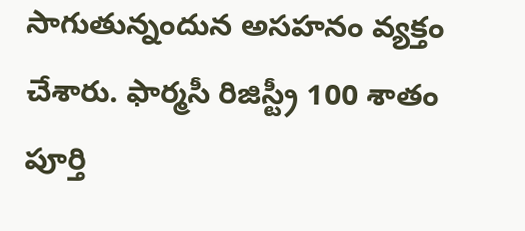సాగుతున్నందున అసహనం వ్యక్తం చేశారు. ఫార్మసీ రిజిస్ట్రీ 100 శాతం పూర్తి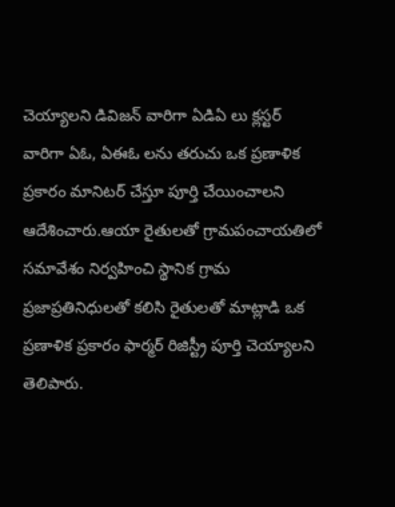చెయ్యాలని డివిజన్ వారిగా ఏడిఏ లు క్లస్టర్ వారిగా ఏఓ, ఏఈఓ లను తరుచు ఒక ప్రణాళిక ప్రకారం మానిటర్ చేస్తూ పూర్తి చేయించాలని ఆదేశించారు.ఆయా రైతులతో గ్రామపంచాయతిలో సమావేశం నిర్వహించి స్థానిక గ్రామ ప్రజాప్రతినిధులతో కలిసి రైతులతో మాట్లాడి ఒక ప్రణాళిక ప్రకారం ఫార్మర్ రిజిస్ట్రీ పూర్తి చెయ్యాలని తెలిపారు.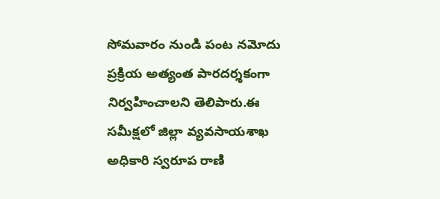సోమవారం నుండి పంట నమోదు ప్రక్రియ అత్యంత పారదర్శకంగా నిర్వహించాలని తెలిపారు.ఈ సమీక్షలో జిల్లా వ్యవసాయశాఖ అధికారి స్వరూప రాణి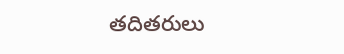తదితరులు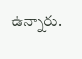ఉన్నారు.